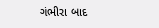ગંભીરા બાદ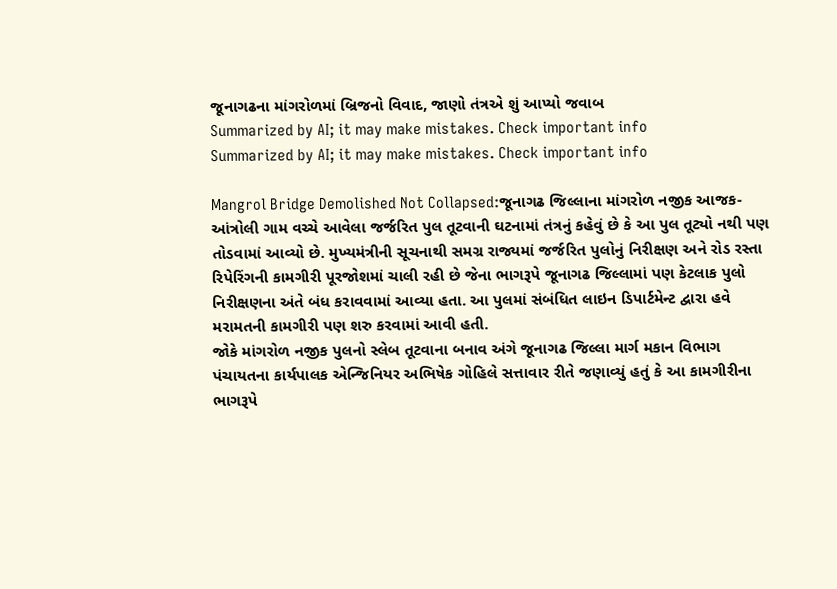જૂનાગઢના માંગરોળમાં બ્રિજનો વિવાદ, જાણો તંત્રએ શું આપ્યો જવાબ
Summarized by AI; it may make mistakes. Check important info
Summarized by AI; it may make mistakes. Check important info

Mangrol Bridge Demolished Not Collapsed:જૂનાગઢ જિલ્લાના માંગરોળ નજીક આજક-આંત્રોલી ગામ વચ્ચે આવેલા જર્જરિત પુલ તૂટવાની ઘટનામાં તંત્રનું કહેવું છે કે આ પુલ તૂટ્યો નથી પણ તોડવામાં આવ્યો છે. મુખ્યમંત્રીની સૂચનાથી સમગ્ર રાજ્યમાં જર્જરિત પુલોનું નિરીક્ષણ અને રોડ રસ્તા રિપેરિંગની કામગીરી પૂરજોશમાં ચાલી રહી છે જેના ભાગરૂપે જૂનાગઢ જિલ્લામાં પણ કેટલાક પુલો નિરીક્ષણના અંતે બંધ કરાવવામાં આવ્યા હતા. આ પુલમાં સંબંધિત લાઇન ડિપાર્ટમેન્ટ દ્વારા હવે મરામતની કામગીરી પણ શરુ કરવામાં આવી હતી.
જોકે માંગરોળ નજીક પુલનો સ્લેબ તૂટવાના બનાવ અંગે જૂનાગઢ જિલ્લા માર્ગ મકાન વિભાગ પંચાયતના કાર્યપાલક એન્જિનિયર અભિષેક ગોહિલે સત્તાવાર રીતે જણાવ્યું હતું કે આ કામગીરીના ભાગરૂપે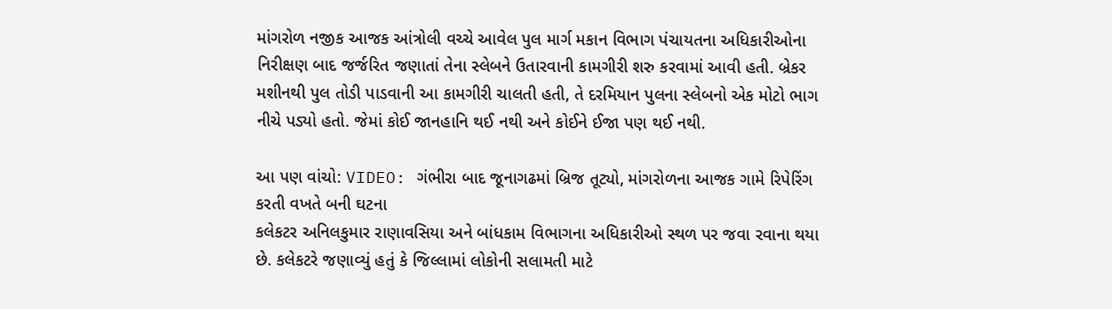માંગરોળ નજીક આજક આંત્રોલી વચ્ચે આવેલ પુલ માર્ગ મકાન વિભાગ પંચાયતના અધિકારીઓના નિરીક્ષણ બાદ જર્જરિત જણાતાં તેના સ્લેબને ઉતારવાની કામગીરી શરુ કરવામાં આવી હતી. બ્રેકર મશીનથી પુલ તોડી પાડવાની આ કામગીરી ચાલતી હતી, તે દરમિયાન પુલના સ્લેબનો એક મોટો ભાગ નીચે પડ્યો હતો. જેમાં કોઈ જાનહાનિ થઈ નથી અને કોઈને ઈજા પણ થઈ નથી.

આ પણ વાંચો: VIDEO: ગંભીરા બાદ જૂનાગઢમાં બ્રિજ તૂટ્યો, માંગરોળના આજક ગામે રિપેરિંગ કરતી વખતે બની ઘટના
કલેકટર અનિલકુમાર રાણાવસિયા અને બાંધકામ વિભાગના અધિકારીઓ સ્થળ પર જવા રવાના થયા છે. કલેકટરે જણાવ્યું હતું કે જિલ્લામાં લોકોની સલામતી માટે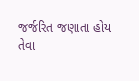જર્જરિત જણાતા હોય તેવા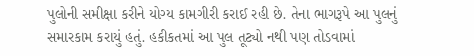પુલોની સમીક્ષા કરીને યોગ્ય કામગીરી કરાઈ રહી છે. તેના ભાગરૂપે આ પુલનું સમારકામ કરાયું હતું. હકીકતમાં આ પુલ તૂટ્યો નથી પણ તોડવામાં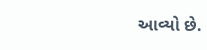આવ્યો છે.